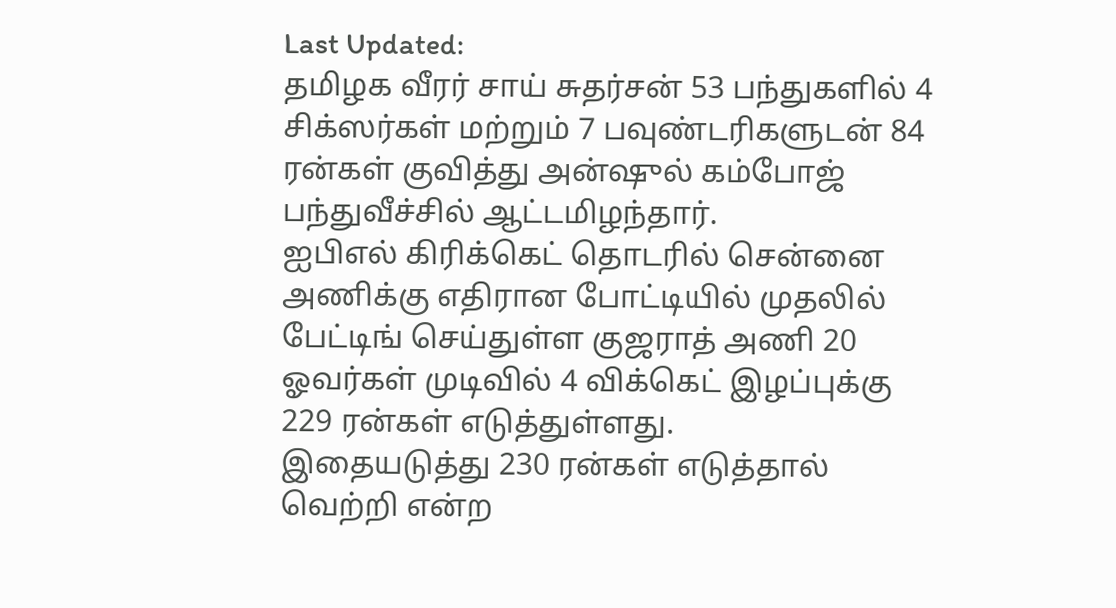Last Updated:
தமிழக வீரர் சாய் சுதர்சன் 53 பந்துகளில் 4 சிக்ஸர்கள் மற்றும் 7 பவுண்டரிகளுடன் 84 ரன்கள் குவித்து அன்ஷுல் கம்போஜ் பந்துவீச்சில் ஆட்டமிழந்தார்.
ஐபிஎல் கிரிக்கெட் தொடரில் சென்னை அணிக்கு எதிரான போட்டியில் முதலில் பேட்டிங் செய்துள்ள குஜராத் அணி 20 ஓவர்கள் முடிவில் 4 விக்கெட் இழப்புக்கு 229 ரன்கள் எடுத்துள்ளது.
இதையடுத்து 230 ரன்கள் எடுத்தால் வெற்றி என்ற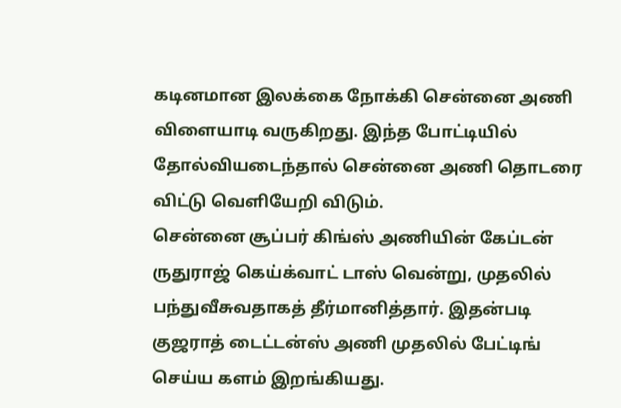கடினமான இலக்கை நோக்கி சென்னை அணி விளையாடி வருகிறது. இந்த போட்டியில் தோல்வியடைந்தால் சென்னை அணி தொடரை விட்டு வெளியேறி விடும்.
சென்னை சூப்பர் கிங்ஸ் அணியின் கேப்டன் ருதுராஜ் கெய்க்வாட் டாஸ் வென்று, முதலில் பந்துவீசுவதாகத் தீர்மானித்தார். இதன்படி குஜராத் டைட்டன்ஸ் அணி முதலில் பேட்டிங் செய்ய களம் இறங்கியது.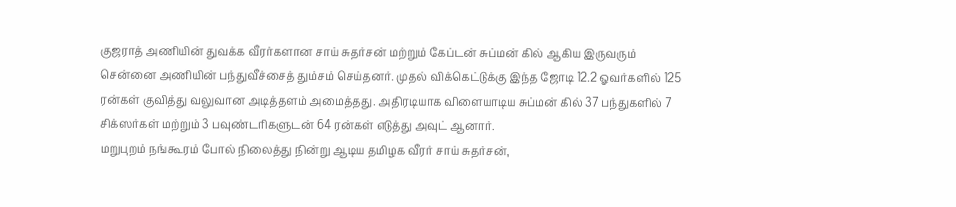குஜராத் அணியின் துவக்க வீரர்களான சாய் சுதர்சன் மற்றும் கேப்டன் சுப்மன் கில் ஆகிய இருவரும் சென்னை அணியின் பந்துவீச்சைத் தும்சம் செய்தனர். முதல் விக்கெட்டுக்கு இந்த ஜோடி 12.2 ஓவர்களில் 125 ரன்கள் குவித்து வலுவான அடித்தளம் அமைத்தது. அதிரடியாக விளையாடிய சுப்மன் கில் 37 பந்துகளில் 7 சிக்ஸர்கள் மற்றும் 3 பவுண்டரிகளுடன் 64 ரன்கள் எடுத்து அவுட் ஆனார்.
மறுபுறம் நங்கூரம் போல் நிலைத்து நின்று ஆடிய தமிழக வீரர் சாய் சுதர்சன்,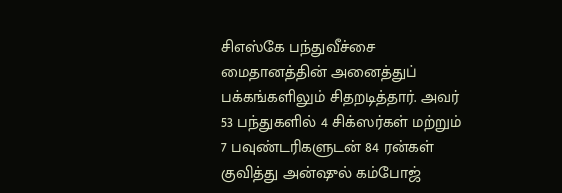சிஎஸ்கே பந்துவீச்சை மைதானத்தின் அனைத்துப் பக்கங்களிலும் சிதறடித்தார். அவர் 53 பந்துகளில் 4 சிக்ஸர்கள் மற்றும் 7 பவுண்டரிகளுடன் 84 ரன்கள் குவித்து அன்ஷுல் கம்போஜ்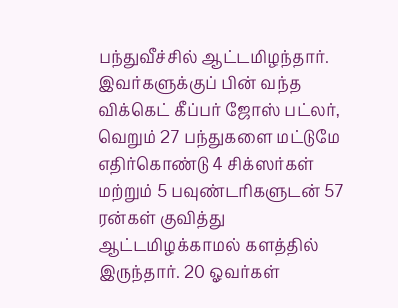பந்துவீச்சில் ஆட்டமிழந்தார்.
இவர்களுக்குப் பின் வந்த விக்கெட் கீப்பர் ஜோஸ் பட்லர், வெறும் 27 பந்துகளை மட்டுமே எதிர்கொண்டு 4 சிக்ஸர்கள் மற்றும் 5 பவுண்டரிகளுடன் 57 ரன்கள் குவித்து ஆட்டமிழக்காமல் களத்தில் இருந்தார். 20 ஓவர்கள்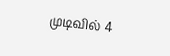முடிவில் 4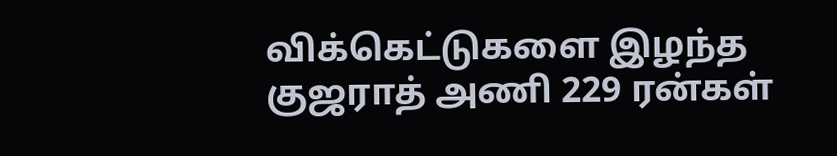விக்கெட்டுகளை இழந்த குஜராத் அணி 229 ரன்கள்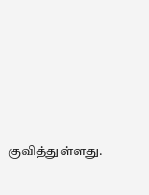குவித்துள்ளது.